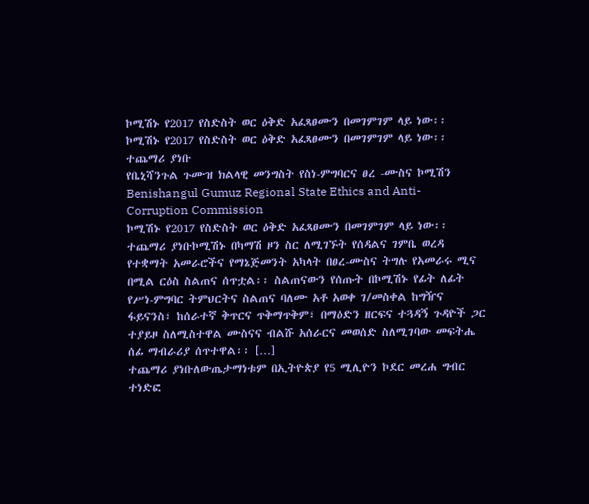ኮሚሽኑ የ2017 የስድስት ወር ዕቅድ አፈጻፀሙን በመገምገም ላይ ነው፡፡
ኮሚሽኑ የ2017 የስድስት ወር ዕቅድ አፈጻፀሙን በመገምገም ላይ ነው፡፡
ተጨማሪ ያነቡ
የቤኒሻንጉል ጉሙዝ ክልላዊ መንግስት የስነ-ምግባርና ፀረ -ሙስና ኮሚሽን
Benishangul Gumuz Regional State Ethics and Anti- Corruption Commission
ኮሚሽኑ የ2017 የስድስት ወር ዕቅድ አፈጻፀሙን በመገምገም ላይ ነው፡፡
ተጨማሪ ያነቡኮሚሽኑ በካማሽ ዞን ስር ለሚገኙት የሰዳልና ገምቤ ወረዳ የተቋማት አመራሮችና የማኔጅመንት አካላት በፀረ-ሙስና ትግሉ የአመራሩ ሚና በሚል ርዕስ ስልጠና ሰጥቷል፡፡ ስልጠናውን የሰጡት በኮሚሽኑ የፊት ለፊት የሥነ-ምግባር ትምህርትና ስልጠና ባለሙ አቶ አወቀ ገ/መስቀል ከግዥና ፋይናንስ፣ ከሰራተኛ ቅጥርና ጥቅማጥቅም፣ በማዕድን ዘርፍና ተጓዳኝ ጉዳዮች ጋር ተያይዞ ስለሚስተዋል ሙስናና ብልሹ አሰራርና መወሰድ ስለሚገባው መፍትሔ ሰፊ ማብራሪያ ሰጥተዋል፡፡ […]
ተጨማሪ ያነቡለውጤታማነቱም በኢትዮጵያ የ5 ሚሊዮን ኮደር መረሐ ግብር ተነድፎ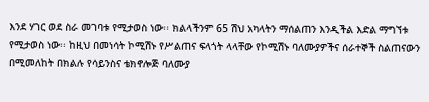እንደ ሃገር ወደ ስራ መገባቱ የሚታወስ ነው፡፡ ክልላችንም 65 ሽህ አካላትን ማሰልጠን እንዲችል እድል ማግኘቱ የሚታወስ ነው፡፡ ከዚህ በመነሳት ኮሚሽኑ የሥልጠና ፍላጎት ላላቸው የኮሚሽኑ ባለሙያዎችና ሰራተኞች ስልጠናውን በሚመለከት በክልሉ የሳይንስና ቴክኖሎጅ ባለሙያ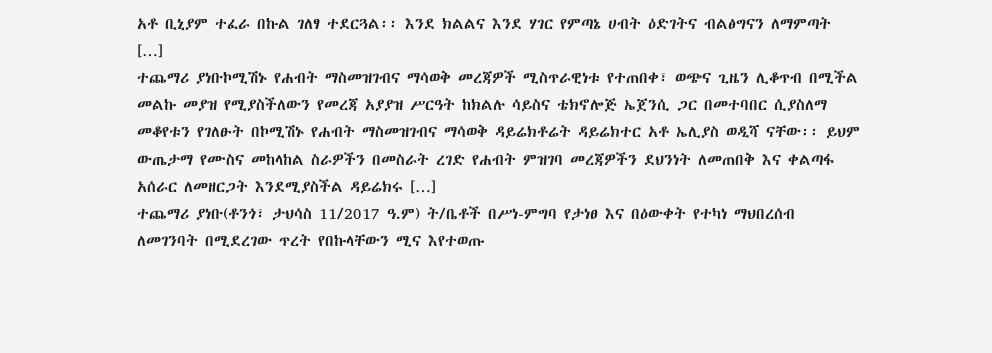አቶ ቢኒያም ተፈራ በኩል ገለፃ ተደርጓል፡፡ እንደ ክልልና እንደ ሃገር የምጣኔ ሀብት ዕድገትና ብልፅግናን ለማምጣት […]
ተጨማሪ ያነቡኮሚሽኑ የሐብት ማስመዝገብና ማሳወቅ መረጃዎች ሚስጥራዊነቱ የተጠበቀ፣ ወጭና ጊዜን ሊቆጥብ በሚችል መልኩ መያዝ የሚያስችለውን የመረጃ አያያዝ ሥርዓት ከክልሉ ሳይስና ቴክኖሎጅ ኤጀንሲ ጋር በመተባበር ሲያስለማ መቆየቱን የገለፁት በኮሚሽኑ የሐብት ማስመዝገብና ማሳወቅ ዳይሬክቶሬት ዳይሬክተር አቶ ኤሊያስ ወዲሻ ናቸው፡፡ ይህም ውጤታማ የሙስና መከላከል ስራዎችን በመስራት ረገድ የሐብት ምዝገባ መረጃዎችን ደህንነት ለመጠበቅ እና ቀልጣፋ አሰራር ለመዘርጋት እንደሚያስችል ዳይሬክሩ […]
ተጨማሪ ያነቡ(ቶንጎ፣ ታህሳስ 11/2017 ዓ.ም) ት/ቤቶች በሥነ-ምግባ የታነፀ እና በዕውቀት የተካነ ማህበረሰብ ለመገንባት በሚደረገው ጥረት የበኩላቸውን ሚና እየተወጡ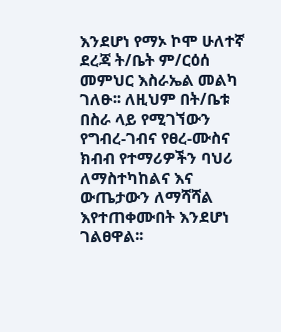እንደሆነ የማኦ ኮሞ ሁለተኛ ደረጃ ት/ቤት ም/ርዕሰ መምህር እስራኤል መልካ ገለፁ፡፡ ለዚህም በት/ቤቱ በስራ ላይ የሚገኘውን የግብረ-ገብና የፀረ-ሙስና ክብብ የተማሪዎችን ባህሪ ለማስተካከልና እና ውጤታውን ለማሻሻል እየተጠቀሙበት እንደሆነ ገልፀዋል፡፡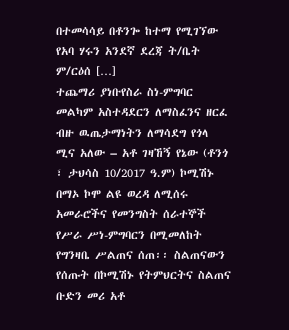በተመሳሳይ በቶንጐ ከተማ የሚገኘው የአባ ሃሩን አንደኛ ደረጃ ት/ቤት ም/ርዕሰ […]
ተጨማሪ ያነቡየስራ ስነ-ምግባር መልካም አስተዳደርን ለማስፈንና ዘርፈ ብዙ ዉጤታማነትን ለማሳደግ የጎላ ሚና አለው – አቶ ገዛኸኝ የኔው (ቶንጎ ፣ ታህሳስ 10/2017 ዓ.ም) ኮሚሽኑ በማኦ ኮሞ ልዩ ወረዳ ለሚሰሩ አመራሮችና የመንግስት ሰራተኞች የሥራ ሥነ-ምግባርን በሚመለከት የግንዛቤ ሥልጠና ሰጠ፡፡ ስልጠናውን የሰጡት በኮሚሽኑ የትምህርትና ስልጠና ቡድን መሪ አቶ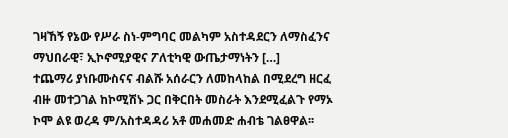ገዛኸኝ የኔው የሥራ ስነ-ምግባር መልካም አስተዳደርን ለማስፈንና ማህበራዊ፣ ኢኮኖሚያዊና ፖለቲካዊ ውጤታማነትን […]
ተጨማሪ ያነቡሙስናና ብልሹ አሰራርን ለመከላከል በሚደረግ ዘርፈ ብዙ መተጋገል ከኮሚሽኑ ጋር በቅርበት መስራት እንደሚፈልጉ የማኦ ኮሞ ልዩ ወረዳ ም/አስተዳዳሪ አቶ መሐመድ ሐብቴ ገልፀዋል፡፡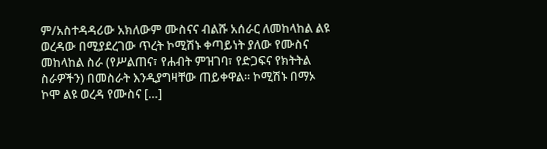ም/አስተዳዳሪው አክለውም ሙስናና ብልሹ አሰራር ለመከላከል ልዩ ወረዳው በሚያደረገው ጥረት ኮሚሽኑ ቀጣይነት ያለው የሙስና መከላከል ስራ (የሥልጠና፣ የሐብት ምዝገባ፣ የድጋፍና የክትትል ስራዎችን) በመስራት እንዲያግዛቸው ጠይቀዋል፡፡ ኮሚሽኑ በማኦ ኮሞ ልዩ ወረዳ የሙስና […]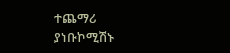ተጨማሪ ያነቡኮሚሽኑ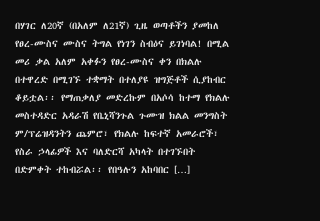በሃገር ለ20ኛ (በአለም ለ21ኛ) ጊዜ ወጣቶችን ያመከለ የፀረ-ሙስና ሙስና ትግል የነገን ስብዕና ይገነባል! በሚል መሪ ቃል አለም አቀፉን የፀረ-ሙስና ቀን በክልሉ በተዋረድ በሚገኙ ተቋማት በተለያዩ ዝግጅቶች ሲያከብር ቆይቷል፡፡ የማጠቃለያ መድረኩም በአሶሳ ከተማ የክልሉ መስተዳድር አዳራሽ የቤኒሻንጉል ጉሙዝ ክልል መንግስት ም/ፕሬዝዳንትን ጨምሮ፣ የክልሉ ከፍተኛ አመራሮች፣ የስራ ኃላፊዎች እና ባለድርሻ አካላት በተገኙበት በድምቀት ተከብሯል፡፡ የበዓሉን አከባበር […]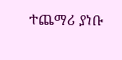ተጨማሪ ያነቡ